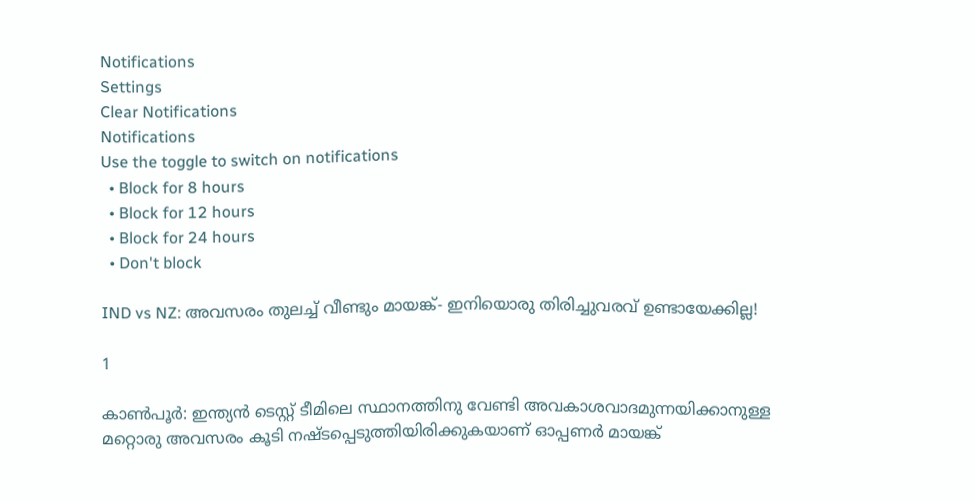Notifications
Settings
Clear Notifications
Notifications
Use the toggle to switch on notifications
  • Block for 8 hours
  • Block for 12 hours
  • Block for 24 hours
  • Don't block

IND vs NZ: അവസരം തുലച്ച് വീണ്ടും മായങ്ക്- ഇനിയൊരു തിരിച്ചുവരവ് ഉണ്ടായേക്കില്ല!

1

കാണ്‍പൂര്‍: ഇന്ത്യന്‍ ടെസ്റ്റ് ടീമിലെ സ്ഥാനത്തിനു വേണ്ടി അവകാശവാദമുന്നയിക്കാനുള്ള മറ്റൊരു അവസരം കൂടി നഷ്ടപ്പെടുത്തിയിരിക്കുകയാണ് ഓപ്പണര്‍ മായങ്ക്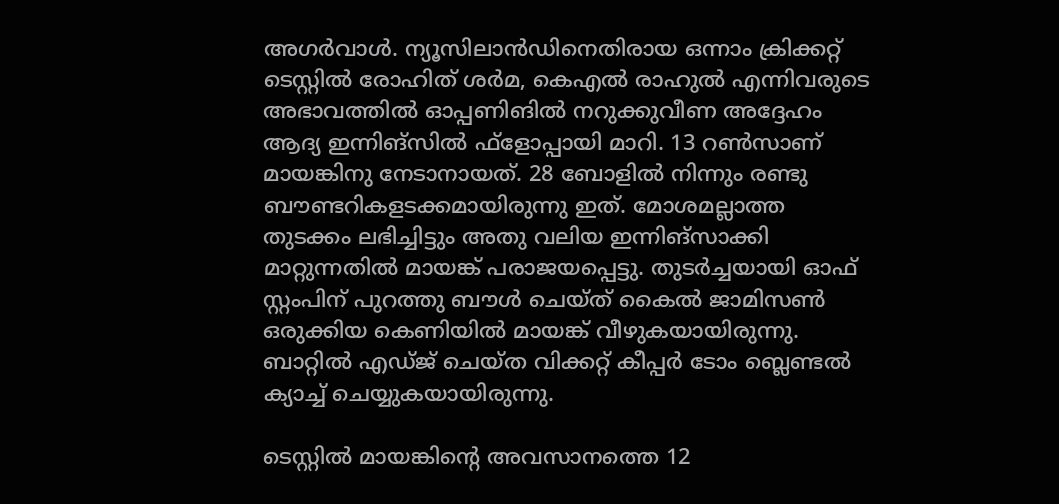അഗര്‍വാള്‍. ന്യൂസിലാന്‍ഡിനെതിരായ ഒന്നാം ക്രിക്കറ്റ് ടെസ്റ്റില്‍ രോഹിത് ശര്‍മ, കെഎല്‍ രാഹുല്‍ എന്നിവരുടെ അഭാവത്തില്‍ ഓപ്പണിങില്‍ നറുക്കുവീണ അദ്ദേഹം ആദ്യ ഇന്നിങ്‌സില്‍ ഫ്‌ളോപ്പായി മാറി. 13 റണ്‍സാണ് മായങ്കിനു നേടാനായത്. 28 ബോളില്‍ നിന്നും രണ്ടു ബൗണ്ടറികളടക്കമായിരുന്നു ഇത്. മോശമല്ലാത്ത തുടക്കം ലഭിച്ചിട്ടും അതു വലിയ ഇന്നിങ്‌സാക്കി മാറ്റുന്നതില്‍ മായങ്ക് പരാജയപ്പെട്ടു. തുടര്‍ച്ചയായി ഓഫ് സ്റ്റംപിന് പുറത്തു ബൗള്‍ ചെയ്ത് കൈല്‍ ജാമിസണ്‍ ഒരുക്കിയ കെണിയില്‍ മായങ്ക് വീഴുകയായിരുന്നു. ബാറ്റില്‍ എഡ്ജ് ചെയ്ത വിക്കറ്റ് കീപ്പര്‍ ടോം ബ്ലെണ്ടല്‍ ക്യാച്ച് ചെയ്യുകയായിരുന്നു.

ടെസ്റ്റില്‍ മായങ്കിന്റെ അവസാനത്തെ 12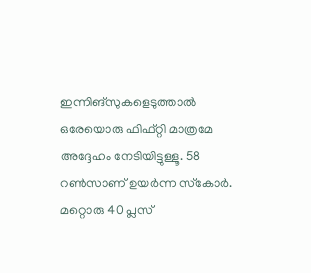ഇന്നിങ്‌സുകളെടുത്താല്‍ ഒരേയൊരു ഫിഫ്റ്റി മാത്രമേ അദ്ദേഹം നേടിയിട്ടുള്ളൂ. 58 റണ്‍സാണ് ഉയര്‍ന്ന സ്‌കോര്‍. മറ്റൊരു 40 പ്ലസ്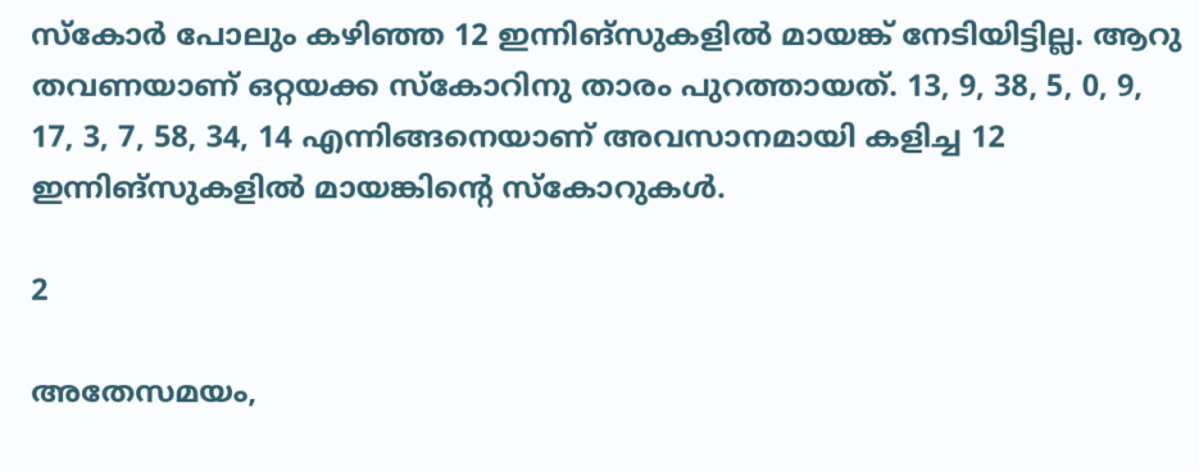സ്‌കോര്‍ പോലും കഴിഞ്ഞ 12 ഇന്നിങ്‌സുകളില്‍ മായങ്ക് നേടിയിട്ടില്ല. ആറു തവണയാണ് ഒറ്റയക്ക സ്‌കോറിനു താരം പുറത്തായത്. 13, 9, 38, 5, 0, 9, 17, 3, 7, 58, 34, 14 എന്നിങ്ങനെയാണ് അവസാനമായി കളിച്ച 12 ഇന്നിങ്‌സുകളില്‍ മായങ്കിന്റെ സ്‌കോറുകള്‍.

2

അതേസമയം,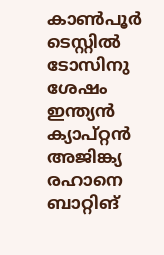കാണ്‍പൂര്‍ ടെസ്റ്റില്‍ ടോസിനു ശേഷം ഇന്ത്യന്‍ ക്യാപ്റ്റന്‍ അജിങ്ക്യ രഹാനെ ബാറ്റിങ്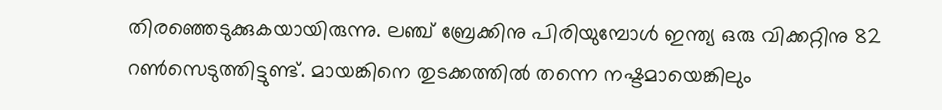തിരഞ്ഞെടുക്കുകയായിരുന്നു. ലഞ്ച് ബ്രേക്കിനു പിരിയുമ്പോള്‍ ഇന്ത്യ ഒരു വിക്കറ്റിനു 82 റണ്‍സെടുത്തിട്ടുണ്ട്. മായങ്കിനെ തുടക്കത്തില്‍ തന്നെ നഷ്ടമായെങ്കിലും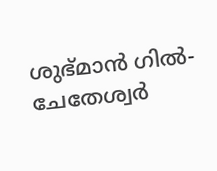ശുഭ്മാന്‍ ഗില്‍- ചേതേശ്വര്‍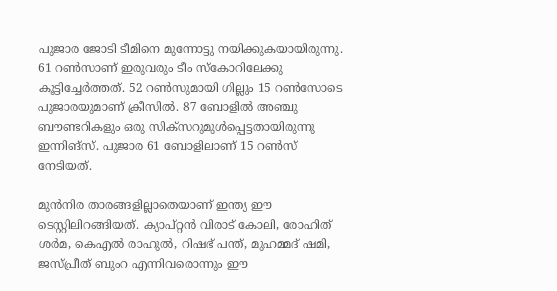പുജാര ജോടി ടീമിനെ മുന്നോട്ടു നയിക്കുകയായിരുന്നു. 61 റണ്‍സാണ് ഇരുവരും ടീം സ്‌കോറിലേക്കു കൂട്ടിച്ചേര്‍ത്തത്. 52 റണ്‍സുമായി ഗില്ലും 15 റണ്‍സോടെ പുജാരയുമാണ് ക്രീസില്‍. 87 ബോളില്‍ അഞ്ചു ബൗണ്ടറികളും ഒരു സിക്‌സറുമുള്‍പ്പെട്ടതായിരുന്നു ഇന്നിങ്‌സ്. പുജാര 61 ബോളിലാണ് 15 റണ്‍സ് നേടിയത്.

മുന്‍നിര താരങ്ങളില്ലാതെയാണ് ഇന്ത്യ ഈ ടെസ്റ്റിലിറങ്ങിയത്. ക്യാപ്റ്റന്‍ വിരാട് കോലി, രോഹിത് ശര്‍മ, കെഎല്‍ രാഹുല്‍, റിഷഭ് പന്ത്, മുഹമ്മദ് ഷമി, ജസ്പ്രീത് ബുംറ എന്നിവരൊന്നും ഈ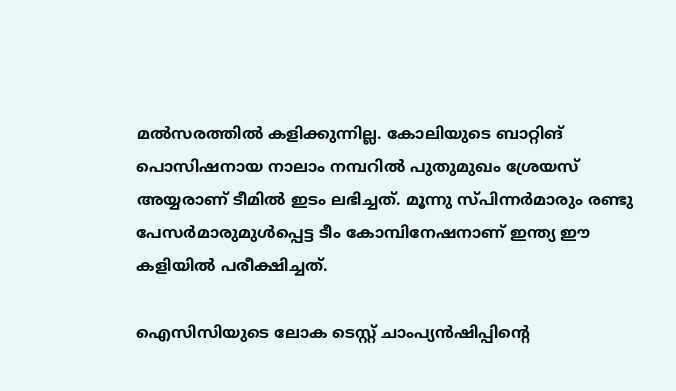മല്‍സരത്തില്‍ കളിക്കുന്നില്ല. കോലിയുടെ ബാറ്റിങ് പൊസിഷനായ നാലാം നമ്പറില്‍ പുതുമുഖം ശ്രേയസ് അയ്യരാണ് ടീമില്‍ ഇടം ലഭിച്ചത്. മൂന്നു സ്പിന്നര്‍മാരും രണ്ടു പേസര്‍മാരുമുള്‍പ്പെട്ട ടീം കോമ്പിനേഷനാണ് ഇന്ത്യ ഈ കളിയില്‍ പരീക്ഷിച്ചത്.

ഐസിസിയുടെ ലോക ടെസ്റ്റ് ചാംപ്യന്‍ഷിപ്പിന്റെ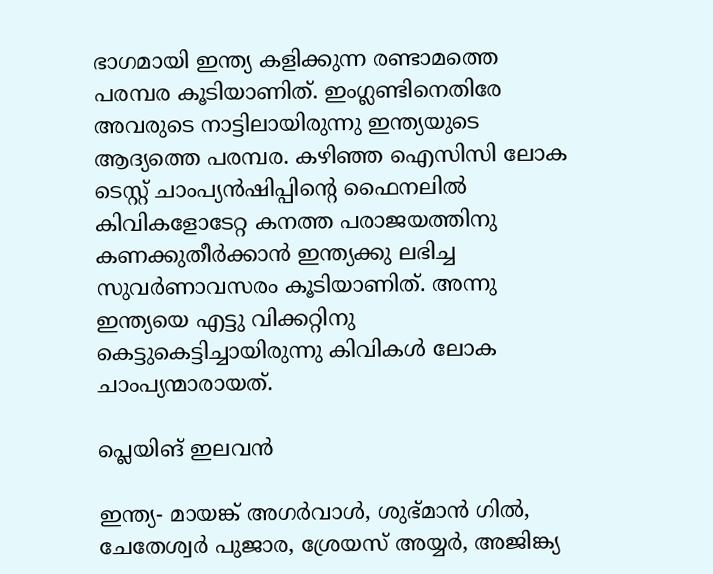ഭാഗമായി ഇന്ത്യ കളിക്കുന്ന രണ്ടാമത്തെ പരമ്പര കൂടിയാണിത്. ഇംഗ്ലണ്ടിനെതിരേ അവരുടെ നാട്ടിലായിരുന്നു ഇന്ത്യയുടെ ആദ്യത്തെ പരമ്പര. കഴിഞ്ഞ ഐസിസി ലോക ടെസ്റ്റ് ചാംപ്യന്‍ഷിപ്പിന്റെ ഫൈനലില്‍ കിവികളോടേറ്റ കനത്ത പരാജയത്തിനു കണക്കുതീര്‍ക്കാന്‍ ഇന്ത്യക്കു ലഭിച്ച സുവര്‍ണാവസരം കൂടിയാണിത്. അന്നു ഇന്ത്യയെ എട്ടു വിക്കറ്റിനു കെട്ടുകെട്ടിച്ചായിരുന്നു കിവികള്‍ ലോക ചാംപ്യന്മാരായത്.

പ്ലെയിങ് ഇലവന്‍

ഇന്ത്യ- മായങ്ക് അഗര്‍വാള്‍, ശുഭ്മാന്‍ ഗില്‍, ചേതേശ്വര്‍ പുജാര, ശ്രേയസ് അയ്യര്‍, അജിങ്ക്യ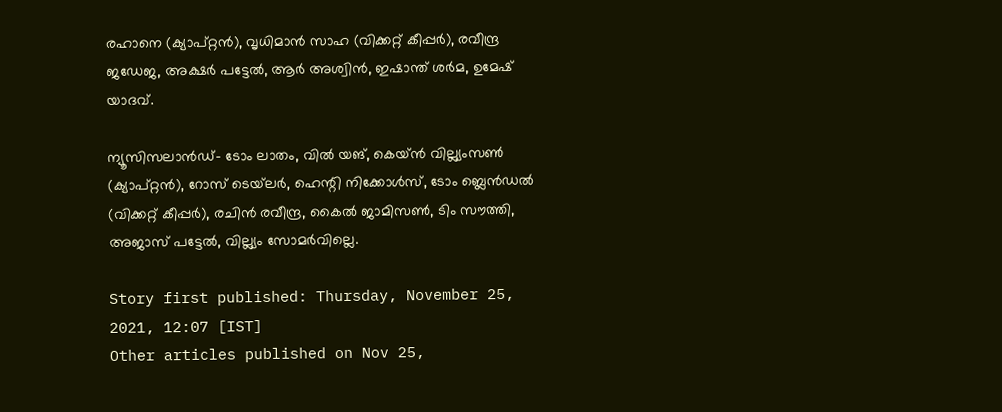രഹാനെ (ക്യാപ്റ്റന്‍), വൃധിമാന്‍ സാഹ (വിക്കറ്റ് കീപ്പര്‍), രവീന്ദ്ര ജഡേജ, അക്ഷര്‍ പട്ടേല്‍, ആര്‍ അശ്വിന്‍, ഇഷാന്ത് ശര്‍മ, ഉമേഷ് യാദവ്.

ന്യൂസിസലാന്‍ഡ്- ടോം ലാതം, വില്‍ യങ്, കെയ്ന്‍ വില്ല്യംസണ്‍ (ക്യാപ്റ്റന്‍), റോസ് ടെയ്‌ലര്‍, ഹെന്റി നിക്കോള്‍സ്, ടോം ബ്ലെന്‍ഡല്‍ (വിക്കറ്റ് കീപ്പര്‍), രചിന്‍ രവീന്ദ്ര, കൈല്‍ ജാമിസണ്‍, ടിം സൗത്തി, അജാസ് പട്ടേല്‍, വില്ല്യം സോമര്‍വില്ലെ.

Story first published: Thursday, November 25, 2021, 12:07 [IST]
Other articles published on Nov 25,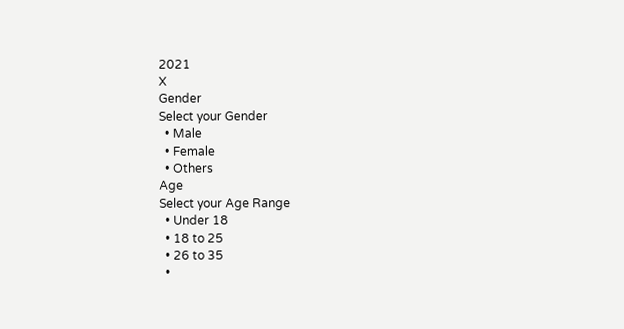2021
X
Gender
Select your Gender
  • Male
  • Female
  • Others
Age
Select your Age Range
  • Under 18
  • 18 to 25
  • 26 to 35
  •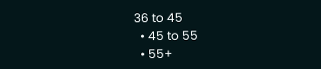36 to 45
  • 45 to 55
  • 55+